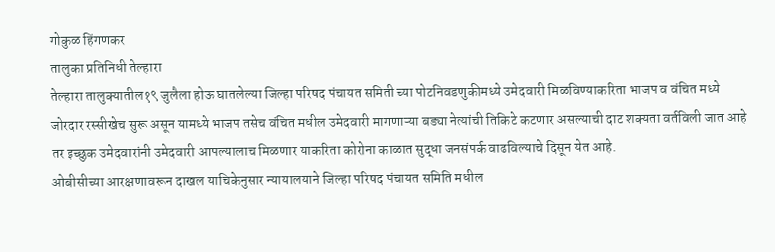गोकुळ हिंगणकर
तालुका प्रतिनिधी तेल्हारा
तेल्हारा तालुक्यातील१९ जुलैला होऊ घातलेल्या जिल्हा परिषद पंचायत समिती च्या पोटनिवडणुकीमध्ये उमेदवारी मिळविण्याकरिता भाजप व वंचित मध्ये जोरदार रस्सीखेच सुरू असून यामध्ये भाजप तसेच वंचित मधील उमेदवारी मागणाऱ्या बड्या नेत्यांची तिकिटे कटणार असल्याची दाट शक्यता वर्तविली जात आहे तर इच्छुक उमेदवारांनी उमेदवारी आपल्यालाच मिळणार याकरिता कोरोना काळात सुद्धा जनसंपर्क वाढविल्याचे दिसून येत आहे.
ओबीसीच्या आरक्षणावरून दाखल याचिकेनुसार न्यायालयाने जिल्हा परिषद पंचायत समिति मधील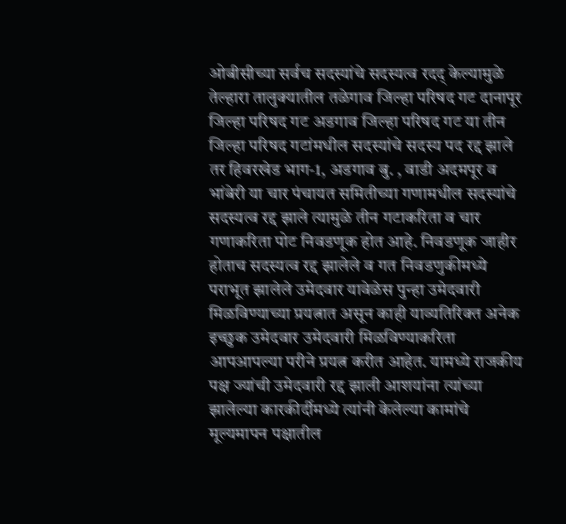ओबीसीच्या सर्वच सदस्यांचे सदस्यत्व रदद् केल्यामुळे तेल्हारा तालुक्यातील तळेगाव जिल्हा परिषद गट दानापूर जिल्हा परिषद गट अडगाव जिल्हा परिषद गट या तीन जिल्हा परिषद गटांमधील सदस्यांचे सदस्य पद रद्द झाले तर हिवरखेड भाग-1, अडगाव बु. , वाडी अदमपूर व भांबेरी या चार पंचायत समितीच्या गणामधील सदस्यांचे सदस्यत्व रद्द झाले त्यामुळे तीन गटाकरिता व चार गणाकरिता पोट निवडणूक होत आहे. निवडणूक जाहीर होताच सदस्यत्व रद्द झालेले व गत निवडणुकीमध्ये पराभूत झालेले उमेदवार यावेळेस पुन्हा उमेदवारी मिळविण्याच्या प्रयत्नात असून काही याव्यतिरिक्त अनेक इच्छुक उमेदवार उमेदवारी मिळविण्याकरिता आपआपल्या परीने प्रयत्न करीत आहेत. यामध्ये राजकीय पक्ष ज्यांची उमेदवारी रद्द झाली आशयांना त्यांच्या झालेल्या कारकीर्दीमध्ये त्यांनी केलेल्या कामांचे मूल्यमापन पक्षातील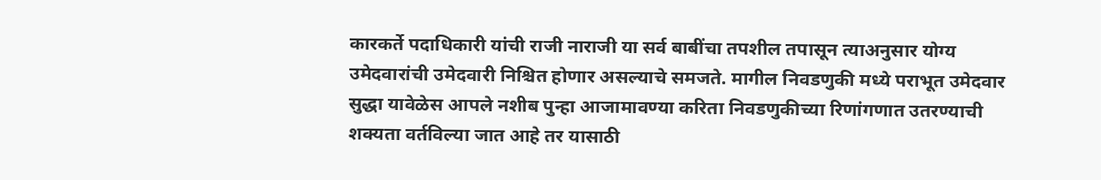कारकर्ते पदाधिकारी यांची राजी नाराजी या सर्व बाबींचा तपशील तपासून त्याअनुसार योग्य उमेदवारांची उमेदवारी निश्चित होणार असल्याचे समजते. मागील निवडणुकी मध्ये पराभूत उमेदवार सुद्धा यावेळेस आपले नशीब पुन्हा आजामावण्या करिता निवडणुकीच्या रिणांगणात उतरण्याची शक्यता वर्तविल्या जात आहे तर यासाठी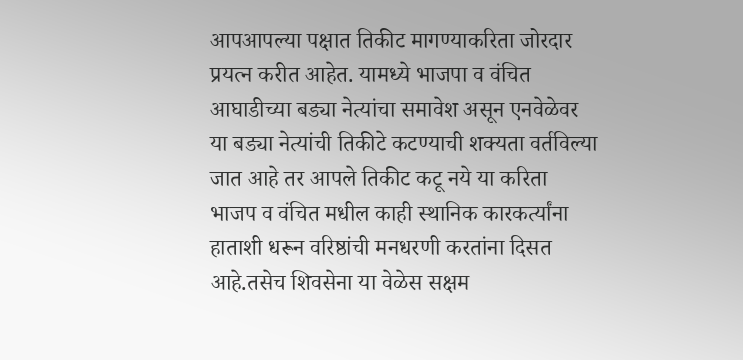आपआपल्या पक्षात तिकीट मागण्याकरिता जोरदार प्रयत्न करीत आहेत. यामध्ये भाजपा व वंचित आघाडीच्या बड्या नेत्यांचा समावेश असून एनवेळेवर या बड्या नेत्यांची तिकीटे कटण्याची शक्यता वर्तविल्या जात आहे तर आपले तिकीट कटू नये या करिता भाजप व वंचित मधील काही स्थानिक कारकर्त्यांना हाताशी धरून वरिष्ठांची मनधरणी करतांना दिसत आहे.तसेच शिवसेना या वेळेस सक्षम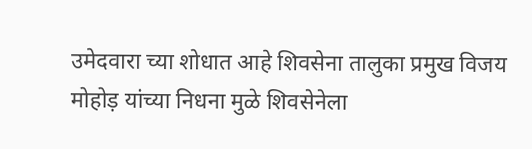उमेदवारा च्या शोधात आहे शिवसेना तालुका प्रमुख विजय मोहोड़ यांच्या निधना मुळे शिवसेनेला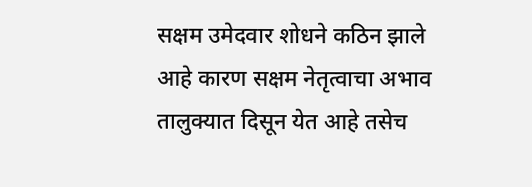सक्षम उमेदवार शोधने कठिन झाले आहे कारण सक्षम नेतृत्वाचा अभाव तालुक्यात दिसून येत आहे तसेच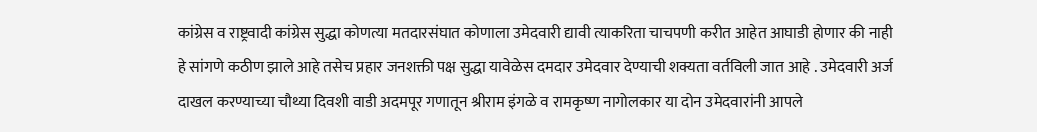कांग्रेस व राष्ट्रवादी कांग्रेस सुद्धा कोणत्या मतदारसंघात कोणाला उमेदवारी द्यावी त्याकरिता चाचपणी करीत आहेत आघाडी होणार की नाही हे सांगणे कठीण झाले आहे तसेच प्रहार जनशक्ती पक्ष सुद्धा यावेळेस दमदार उमेदवार देण्याची शक्यता वर्तविली जात आहे . उमेदवारी अर्ज दाखल करण्याच्या चौथ्या दिवशी वाडी अदमपूर गणातून श्रीराम इंगळे व रामकृष्ण नागोलकार या दोन उमेदवारांनी आपले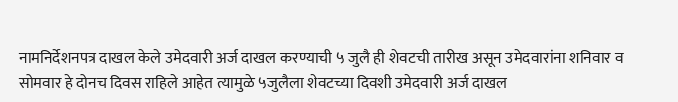नामनिर्देशनपत्र दाखल केले उमेदवारी अर्ज दाखल करण्याची ५ जुलै ही शेवटची तारीख असून उमेदवारांना शनिवार व सोमवार हे दोनच दिवस राहिले आहेत त्यामुळे ५जुलैला शेवटच्या दिवशी उमेदवारी अर्ज दाखल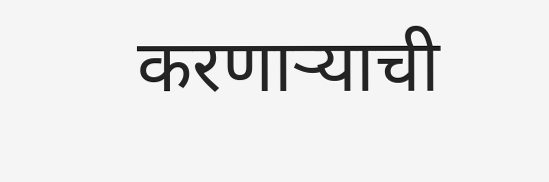करणाऱ्याची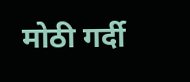मोठी गर्दी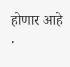होणार आहे .